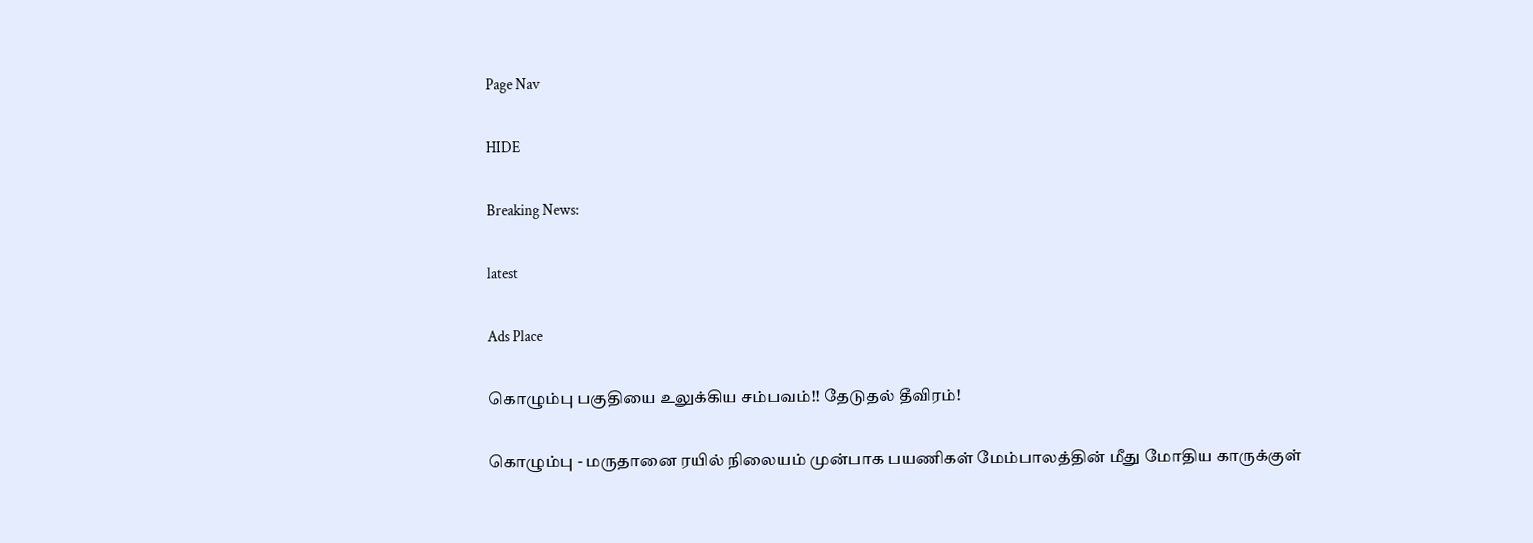Page Nav

HIDE

Breaking News:

latest

Ads Place

கொழும்பு பகுதியை உலுக்கிய சம்பவம்!! தேடுதல் தீவிரம்!

கொழும்பு - மருதானை ரயில் நிலையம் முன்பாக பயணிகள் மேம்பாலத்தின் மீது மோதிய காருக்குள்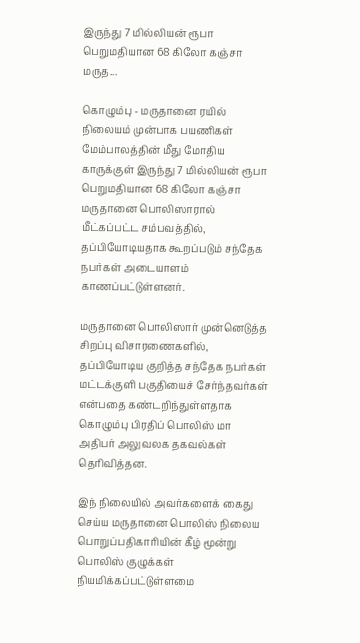இருந்து 7 மில்லியன் ரூபா பெறுமதியான 68 கிலோ கஞ்சா மருத...

கொழும்பு - மருதானை ரயில் நிலையம் முன்பாக பயணிகள் மேம்பாலத்தின் மீது மோதிய காருக்குள் இருந்து 7 மில்லியன் ரூபா பெறுமதியான 68 கிலோ கஞ்சா மருதானை பொலிஸாரால் மீட்கப்பட்ட சம்பவத்தில், தப்பியோடியதாக கூறப்படும் சந்தேக நபர்கள் அடையாளம் காணப்பட்டுள்ளனர்.

மருதானை பொலிஸார் முன்னெடுத்த சிறப்பு விசாரணைகளில், தப்பியோடிய குறித்த சந்தேக நபர்கள் மட்டக்குளி பகுதியைச் சேர்ந்தவர்கள் என்பதை கண்டறிந்துள்ளதாக கொழும்பு பிரதிப் பொலிஸ் மா அதிபர் அலுவலக தகவல்கள் தெரிவித்தன.

இந் நிலையில் அவர்களைக் கைது செய்ய மருதானை பொலிஸ் நிலைய பொறுப்பதிகாரியின் கீழ் மூன்று பொலிஸ் குழுக்கள் நியமிக்கப்பட்டுள்ளமை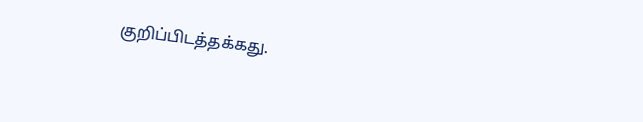குறிப்பிடத்தக்கது.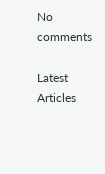No comments

Latest Articles